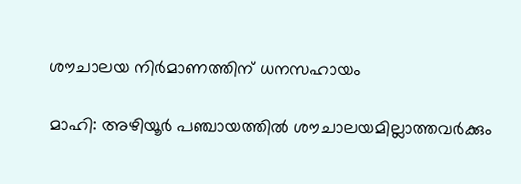ശൗചാലയ നിർമാണത്തിന് ധനസഹായം

മാഹി: അഴിയൂർ പഞ്ചായത്തിൽ ശൗചാലയമില്ലാത്തവർക്കും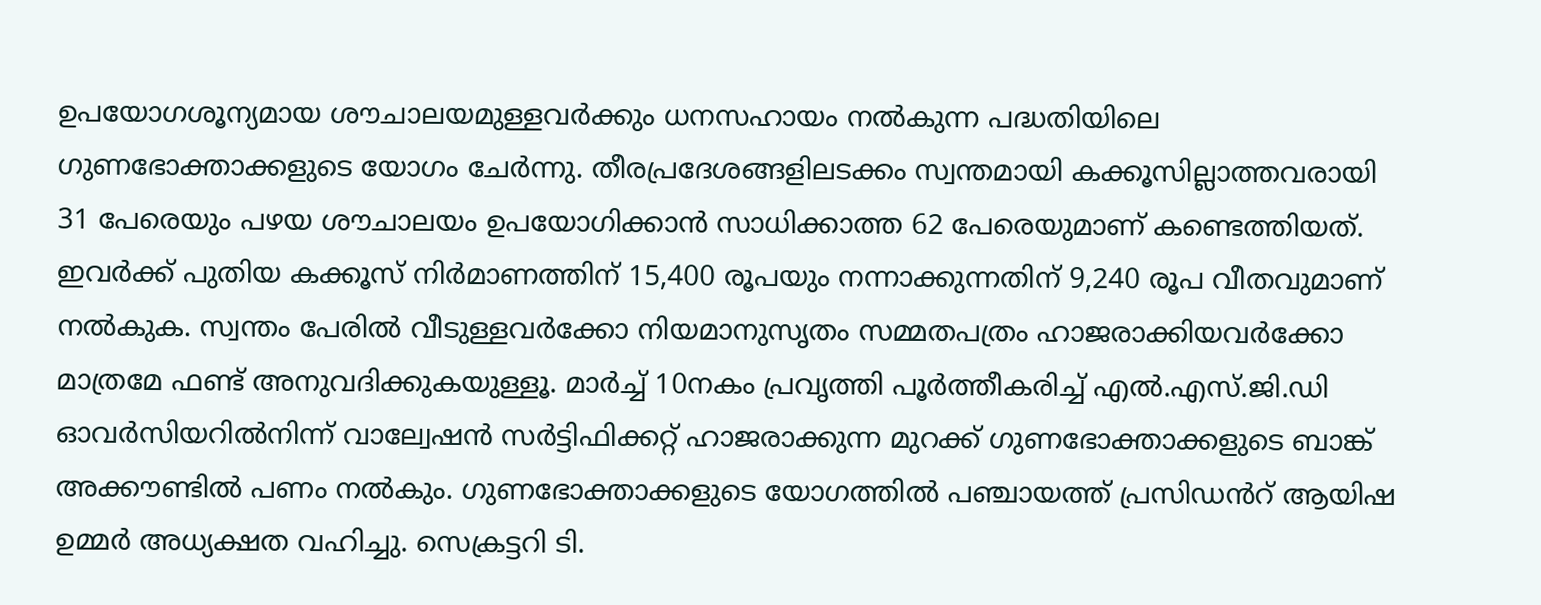ഉപയോഗശൂന്യമായ ശൗചാലയമുള്ളവർക്കും ധനസഹായം നൽകുന്ന പദ്ധതിയിലെ ഗുണഭോക്താക്കളുടെ യോഗം ചേർന്നു. തീരപ്രദേശങ്ങളിലടക്കം സ്വന്തമായി കക്കൂസില്ലാത്തവരായി 31 പേരെയും പഴയ ശൗചാലയം ഉപയോഗിക്കാൻ സാധിക്കാത്ത 62 പേരെയുമാണ് കണ്ടെത്തിയത്. ഇവർക്ക് പുതിയ കക്കൂസ് നിർമാണത്തിന് 15,400 രൂപയും നന്നാക്കുന്നതിന് 9,240 രൂപ വീതവുമാണ് നൽകുക. സ്വന്തം പേരിൽ വീടുള്ളവർക്കോ നിയമാനുസൃതം സമ്മതപത്രം ഹാജരാക്കിയവർക്കോ മാത്രമേ ഫണ്ട് അനുവദിക്കുകയുള്ളൂ. മാർച്ച് 10നകം പ്രവൃത്തി പൂർത്തീകരിച്ച് എൽ.എസ്.ജി.ഡി ഓവർസിയറിൽനിന്ന് വാല്വേഷൻ സർട്ടിഫിക്കറ്റ് ഹാജരാക്കുന്ന മുറക്ക് ഗുണഭോക്താക്കളുടെ ബാങ്ക് അക്കൗണ്ടിൽ പണം നൽകും. ഗുണഭോക്താക്കളുടെ യോഗത്തിൽ പഞ്ചായത്ത് പ്രസിഡൻറ് ആയിഷ ഉമ്മർ അധ്യക്ഷത വഹിച്ചു. സെക്രട്ടറി ടി.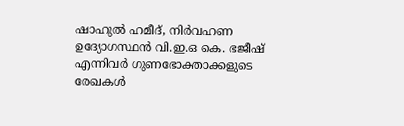ഷാഹുൽ ഹമീദ്, നിർവഹണ ഉദ്യോഗസ്ഥൻ വി.ഇ.ഒ കെ. ഭജീഷ് എന്നിവർ ഗുണഭോക്താക്കളുടെ രേഖകൾ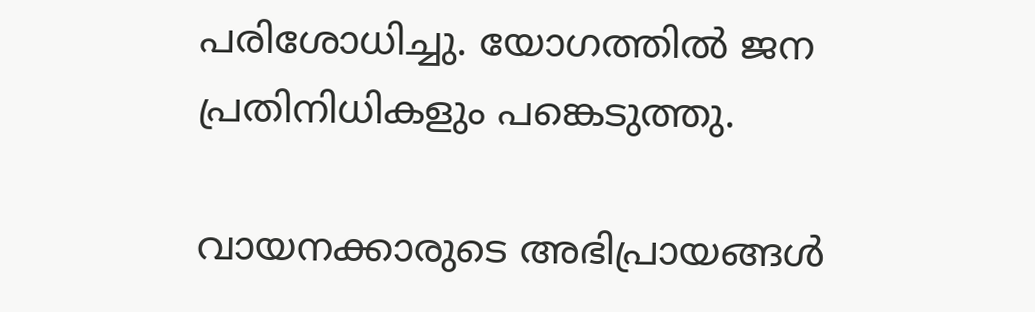പരിശോധിച്ചു. യോഗത്തിൽ ജന പ്രതിനിധികളും പങ്കെടുത്തു.

വായനക്കാരുടെ അഭിപ്രായങ്ങള്‍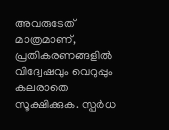അവരുടേത് മാത്രമാണ്, പ്രതികരണങ്ങളിൽ വിദ്വേഷവും വെറുപ്പും കലരാതെ സൂക്ഷിക്കുക. സ്പർധ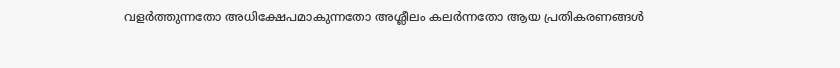വളർത്തുന്നതോ അധിക്ഷേപമാകുന്നതോ അശ്ലീലം കലർന്നതോ ആയ പ്രതികരണങ്ങൾ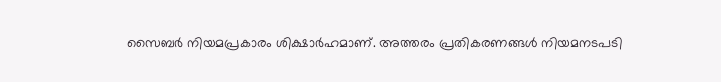സൈബർ നിയമപ്രകാരം ശിക്ഷാർഹമാണ്. അത്തരം പ്രതികരണങ്ങൾ നിയമനടപടി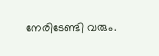നേരിടേണ്ടി വരും.